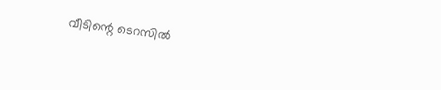വീടിന്റെ ടെറസില്‍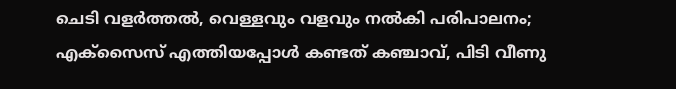ചെടി വളർത്തൽ, വെള്ളവും വളവും നൽകി പരിപാലനം; എക്‌സൈസ് എത്തിയപ്പോൾ കണ്ടത് കഞ്ചാവ്, പിടി വീണു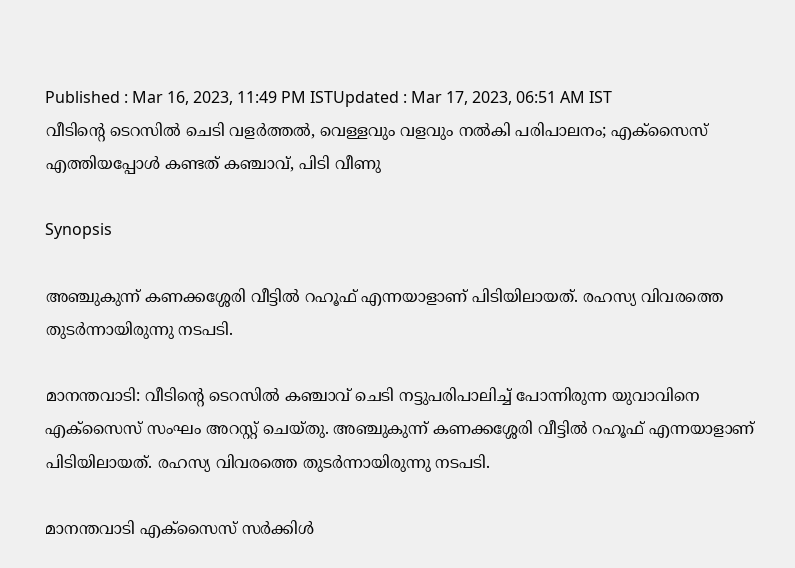Published : Mar 16, 2023, 11:49 PM ISTUpdated : Mar 17, 2023, 06:51 AM IST
വീടിന്റെ ടെറസില്‍ ചെടി വളർത്തൽ, വെള്ളവും വളവും നൽകി പരിപാലനം; എക്‌സൈസ് എത്തിയപ്പോൾ കണ്ടത് കഞ്ചാവ്, പിടി വീണു

Synopsis

അഞ്ചുകുന്ന് കണക്കശ്ശേരി വീട്ടില്‍ റഹൂഫ് എന്നയാളാണ് പിടിയിലായത്. രഹസ്യ വിവരത്തെ തുടര്‍ന്നായിരുന്നു നടപടി.

മാനന്തവാടി: വീടിന്റെ ടെറസില്‍ കഞ്ചാവ് ചെടി നട്ടുപരിപാലിച്ച് പോന്നിരുന്ന യുവാവിനെ എക്‌സൈസ് സംഘം അറസ്റ്റ് ചെയ്തു. അഞ്ചുകുന്ന് കണക്കശ്ശേരി വീട്ടില്‍ റഹൂഫ് എന്നയാളാണ് പിടിയിലായത്. രഹസ്യ വിവരത്തെ തുടര്‍ന്നായിരുന്നു നടപടി.

മാനന്തവാടി എക്‌സൈസ് സര്‍ക്കിള്‍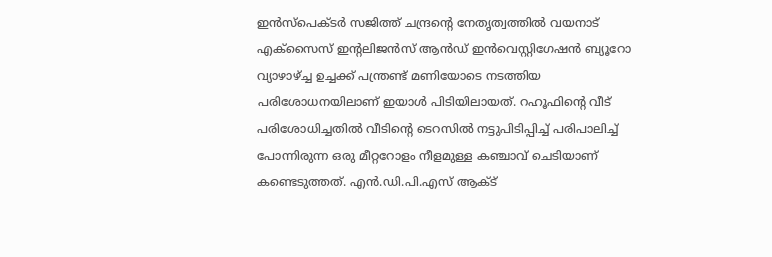ഇന്‍സ്‌പെക്ടര്‍ സജിത്ത് ചന്ദ്രന്റെ നേതൃത്വത്തില്‍ വയനാട് എക്‌സൈസ് ഇന്റലിജന്‍സ് ആന്‍ഡ് ഇന്‍വെസ്റ്റിഗേഷന്‍ ബ്യൂറോ വ്യാഴാഴ്ച്ച ഉച്ചക്ക് പന്ത്രണ്ട് മണിയോടെ നടത്തിയ പരിശോധനയിലാണ് ഇയാള്‍ പിടിയിലായത്. റഹൂഫിന്റെ വീട് പരിശോധിച്ചതില്‍ വീടിന്റെ ടെറസില്‍ നട്ടുപിടിപ്പിച്ച് പരിപാലിച്ച് പോന്നിരുന്ന ഒരു മീറ്ററോളം നീളമുള്ള കഞ്ചാവ് ചെടിയാണ് കണ്ടെടുത്തത്. എന്‍.ഡി.പി.എസ് ആക്ട്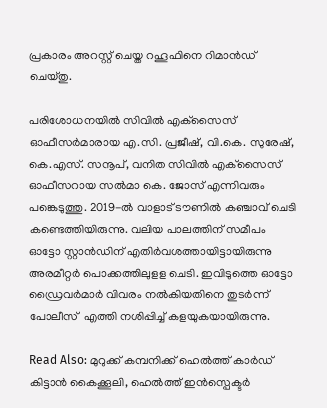പ്രകാരം അറസ്റ്റ് ചെയ്ത റഹൂഫിനെ റിമാന്‍ഡ് ചെയ്തു.

പരിശോധനയില്‍ സിവില്‍ എക്‌സൈസ് ഓഫീസര്‍മാരായ എ.സി. പ്രജീഷ്, വി.കെ. സുരേഷ്, കെ.എസ്. സനൂപ്, വനിത സിവില്‍ എക്‌സൈസ് ഓഫീസറായ സല്‍മാ കെ. ജോസ് എന്നിവരും പങ്കെടുത്തു. 2019-ല്‍ വാളാട് ടൗണില്‍ കഞ്ചാവ് ചെടി കണ്ടെത്തിയിരുന്നു. വലിയ പാലത്തിന് സമീപം ഓട്ടോ സ്റ്റാന്‍ഡിന് എതിര്‍വശത്തായിട്ടായിരുന്നു അരമീറ്റര്‍ പൊക്കത്തിലുളള ചെടി. ഇവിടുത്തെ ഓട്ടോ ഡ്രൈവര്‍മാര്‍ വിവരം നല്‍കിയതിനെ തുടര്‍ന്ന് പോലീസ്  എത്തി നശിപ്പിച്ച് കളയുകയായിരുന്നു.

Read Also: മുറുക്ക് കമ്പനിക്ക് ഹെൽത്ത്‌ കാർഡ് കിട്ടാൻ കൈക്കൂലി, ഹെൽത്ത്‌ ഇൻസ്പെക്ടർ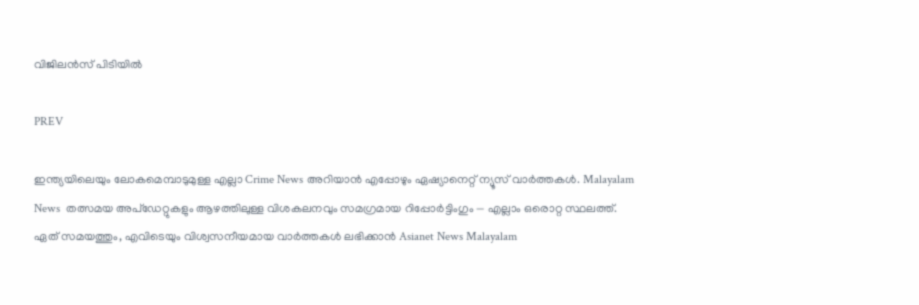വിജിലൻസ് പിടിയിൽ

PREV

ഇന്ത്യയിലെയും ലോകമെമ്പാടുമുള്ള എല്ലാ Crime News അറിയാൻ എപ്പോഴും ഏഷ്യാനെറ്റ് ന്യൂസ് വാർത്തകൾ. Malayalam News  തത്സമയ അപ്‌ഡേറ്റുകളും ആഴത്തിലുള്ള വിശകലനവും സമഗ്രമായ റിപ്പോർട്ടിംഗും — എല്ലാം ഒരൊറ്റ സ്ഥലത്ത്. ഏത് സമയത്തും, എവിടെയും വിശ്വസനീയമായ വാർത്തകൾ ലഭിക്കാൻ Asianet News Malayalam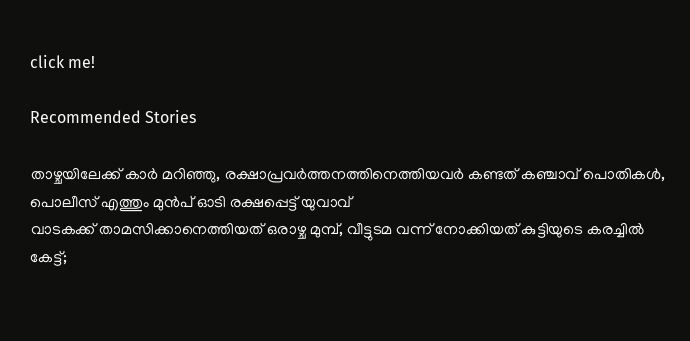click me!

Recommended Stories

താഴ്ചയിലേക്ക് കാർ മറിഞ്ഞു, രക്ഷാപ്രവർത്തനത്തിനെത്തിയവർ കണ്ടത് കഞ്ചാവ് പൊതികൾ, പൊലീസ് എത്തും മുൻപ് ഓടി രക്ഷപ്പെട്ട് യുവാവ്
വാടകക്ക് താമസിക്കാനെത്തിയത് ഒരാഴ്ച മുമ്പ്, വീട്ടുടമ വന്ന് നോക്കിയത് കുട്ടിയുടെ കരച്ചിൽ കേട്ട്;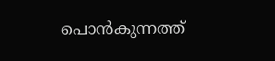പൊൻകുന്നത്ത്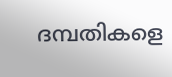ദമ്പതികളെ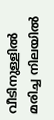വീടിനുള്ളിൽ മരിച്ച നിലയിൽ